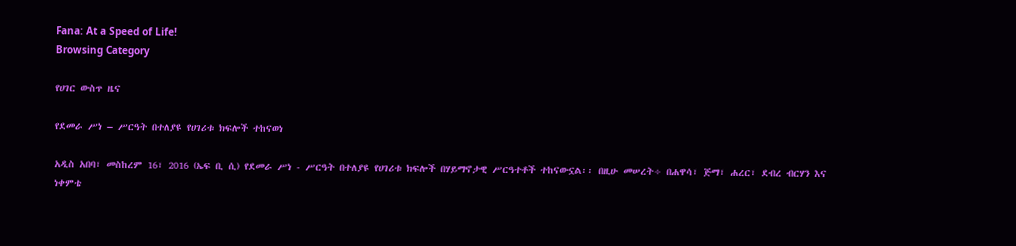Fana: At a Speed of Life!
Browsing Category

የሀገር ውስጥ ዜና

የደመራ ሥነ – ሥርዓት በተለያዩ የሀገሪቱ ክፍሎች ተከናወነ

አዲስ አበባ፣ መስከረም 16፣ 2016 (ኤፍ ቢ ሲ) የደመራ ሥነ - ሥርዓት በተለያዩ የሀገሪቱ ክፍሎች በሃይማኖታዊ ሥርዓተቶች ተከናውኗል፡፡ በዚሁ መሠረት÷ በሐዋሳ፣ ጅማ፣ ሐረር፣ ደብረ ብርሃን እና ነቀምቴ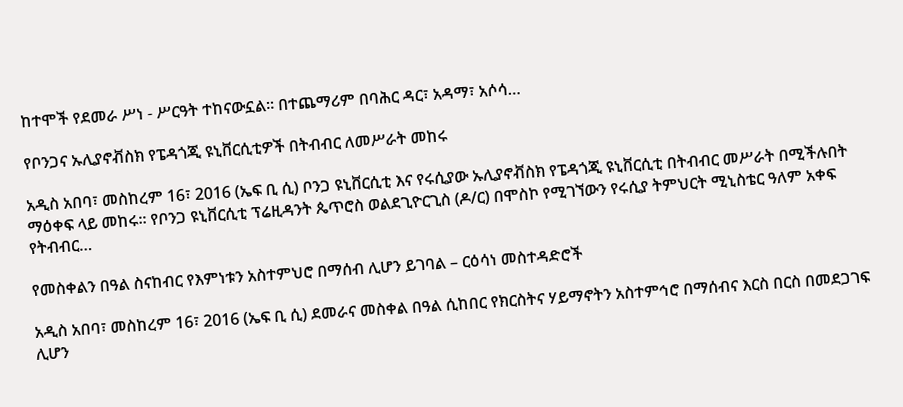ከተሞች የደመራ ሥነ - ሥርዓት ተከናውኗል፡፡ በተጨማሪም በባሕር ዳር፣ አዳማ፣ አሶሳ…

የቦንጋና ኡሊያኖቭስክ የፔዳጎጂ ዩኒቨርሲቲዎች በትብብር ለመሥራት መከሩ

አዲስ አበባ፣ መስከረም 16፣ 2016 (ኤፍ ቢ ሲ) ቦንጋ ዩኒቨርሲቲ እና የሩሲያው ኡሊያኖቭስክ የፔዳጎጂ ዩኒቨርሲቲ በትብብር መሥራት በሚችሉበት ማዕቀፍ ላይ መከሩ፡፡ የቦንጋ ዩኒቨርሲቲ ፕሬዚዳንት ጴጥሮስ ወልደጊዮርጊስ (ዶ/ር) በሞስኮ የሚገኘውን የሩሲያ ትምህርት ሚኒስቴር ዓለም አቀፍ የትብብር…

የመስቀልን በዓል ስናከብር የእምነቱን አስተምህሮ በማሰብ ሊሆን ይገባል – ርዕሳነ መስተዳድሮች

አዲስ አበባ፣ መስከረም 16፣ 2016 (ኤፍ ቢ ሲ) ደመራና መስቀል በዓል ሲከበር የክርስትና ሃይማኖትን አስተምኅሮ በማሰብና እርስ በርስ በመደጋገፍ ሊሆን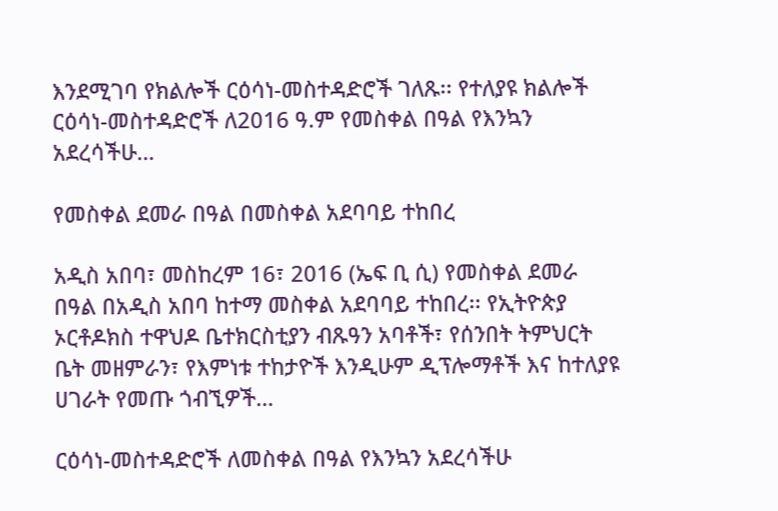እንደሚገባ የክልሎች ርዕሳነ-መስተዳድሮች ገለጹ፡፡ የተለያዩ ክልሎች ርዕሳነ-መስተዳድሮች ለ2016 ዓ.ም የመስቀል በዓል የእንኳን አደረሳችሁ…

የመስቀል ደመራ በዓል በመስቀል አደባባይ ተከበረ

አዲስ አበባ፣ መስከረም 16፣ 2016 (ኤፍ ቢ ሲ) የመስቀል ደመራ በዓል በአዲስ አበባ ከተማ መስቀል አደባባይ ተከበረ፡፡ የኢትዮጵያ ኦርቶዶክስ ተዋህዶ ቤተክርስቲያን ብጹዓን አባቶች፣ የሰንበት ትምህርት ቤት መዘምራን፣ የእምነቱ ተከታዮች እንዲሁም ዲፕሎማቶች እና ከተለያዩ ሀገራት የመጡ ጎብኚዎች…

ርዕሳነ-መስተዳድሮች ለመስቀል በዓል የእንኳን አደረሳችሁ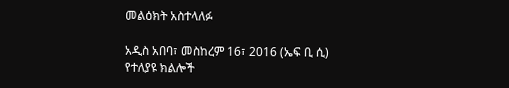መልዕክት አስተላለፉ

አዲስ አበባ፣ መስከረም 16፣ 2016 (ኤፍ ቢ ሲ) የተለያዩ ክልሎች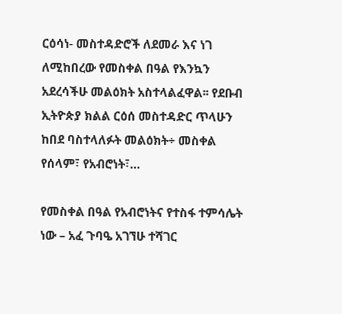ርዕሳነ- መስተዳድሮች ለደመራ እና ነገ ለሚከበረው የመስቀል በዓል የእንኳን አደረሳችሁ መልዕክት አስተላልፈዋል፡፡ የደቡብ ኢትዮጵያ ክልል ርዕሰ መስተዳድር ጥላሁን ከበደ ባስተላለፉት መልዕክት÷ መስቀል የሰላም፣ የአብሮነት፣…

የመስቀል በዓል የአብሮነትና የተስፋ ተምሳሌት ነው – አፈ ጉባዔ አገኘሁ ተሻገር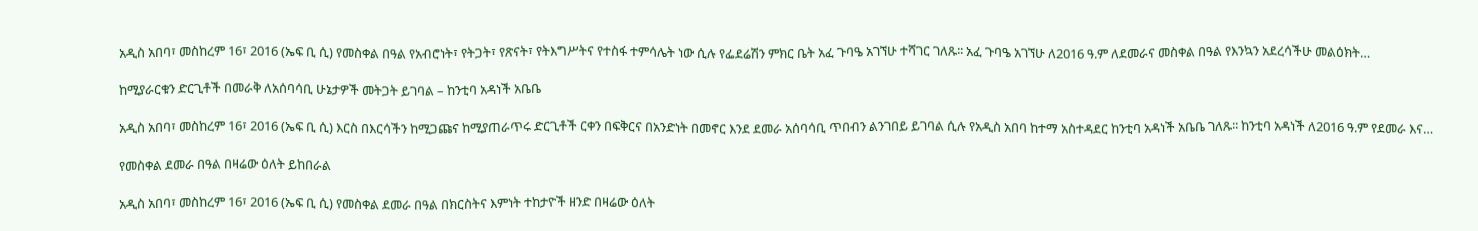አዲስ አበባ፣ መስከረም 16፣ 2016 (ኤፍ ቢ ሲ) የመስቀል በዓል የአብሮነት፣ የትጋት፣ የጽናት፣ የትእግሥትና የተስፋ ተምሳሌት ነው ሲሉ የፌደሬሽን ምክር ቤት አፈ ጉባዔ አገኘሁ ተሻገር ገለጹ፡፡ አፈ ጉባዔ አገኘሁ ለ2016 ዓ.ም ለደመራና መስቀል በዓል የእንኳን አደረሳችሁ መልዕክት…

ከሚያራርቁን ድርጊቶች በመራቅ ለአሰባሳቢ ሁኔታዎች መትጋት ይገባል – ከንቲባ አዳነች አቤቤ

አዲስ አበባ፣ መስከረም 16፣ 2016 (ኤፍ ቢ ሲ) እርስ በእርሳችን ከሚጋጩና ከሚያጠራጥሩ ድርጊቶች ርቀን በፍቅርና በአንድነት በመኖር እንደ ደመራ አሰባሳቢ ጥበብን ልንገበይ ይገባል ሲሉ የአዲስ አበባ ከተማ አስተዳደር ከንቲባ አዳነች አቤቤ ገለጹ፡፡ ከንቲባ አዳነች ለ2016 ዓ.ም የደመራ እና…

የመስቀል ደመራ በዓል በዛሬው ዕለት ይከበራል

አዲስ አበባ፣ መስከረም 16፣ 2016 (ኤፍ ቢ ሲ) የመስቀል ደመራ በዓል በክርስትና እምነት ተከታዮች ዘንድ በዛሬው ዕለት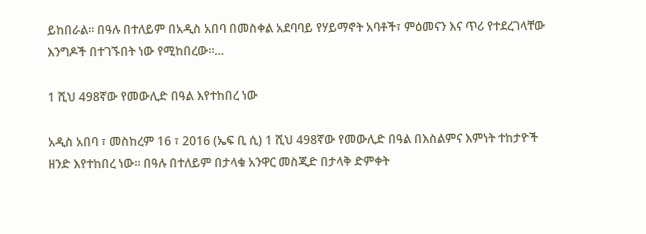ይከበራል። በዓሉ በተለይም በአዲስ አበባ በመስቀል አደባባይ የሃይማኖት አባቶች፣ ምዕመናን እና ጥሪ የተደረገላቸው እንግዶች በተገኙበት ነው የሚከበረው።…

1 ሺህ 498ኛው የመውሊድ በዓል እየተከበረ ነው

አዲስ አበባ ፣ መስከረም 16 ፣ 2016 (ኤፍ ቢ ሲ) 1 ሺህ 498ኛው የመውሊድ በዓል በእስልምና እምነት ተከታዮች ዘንድ እየተከበረ ነው። በዓሉ በተለይም በታላቁ አንዋር መስጂድ በታላቅ ድምቀት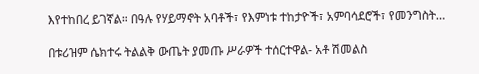እየተከበረ ይገኛል። በዓሉ የሃይማኖት አባቶች፣ የእምነቱ ተከታዮች፣ አምባሳደሮች፣ የመንግስት…

በቱሪዝም ሴክተሩ ትልልቅ ውጤት ያመጡ ሥራዎች ተሰርተዋል- አቶ ሽመልስ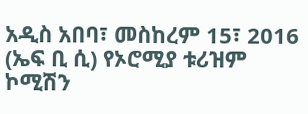አዲስ አበባ፣ መስከረም 15፣ 2016 (ኤፍ ቢ ሲ) የኦሮሚያ ቱሪዝም ኮሚሽን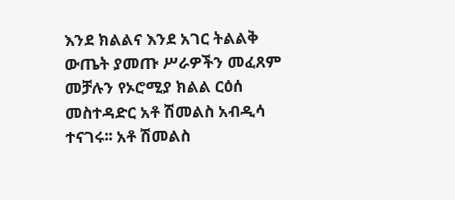እንደ ክልልና እንደ አገር ትልልቅ ውጤት ያመጡ ሥራዎችን መፈጸም መቻሉን የኦሮሚያ ክልል ርዕሰ መስተዳድር አቶ ሽመልስ አብዲሳ ተናገሩ፡፡ አቶ ሽመልስ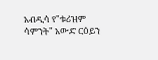አብዲሳ የ"ቱሪዝም ሳምንት" አውድ ርዕይን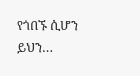የጎበኙ ሲሆን ይህን…